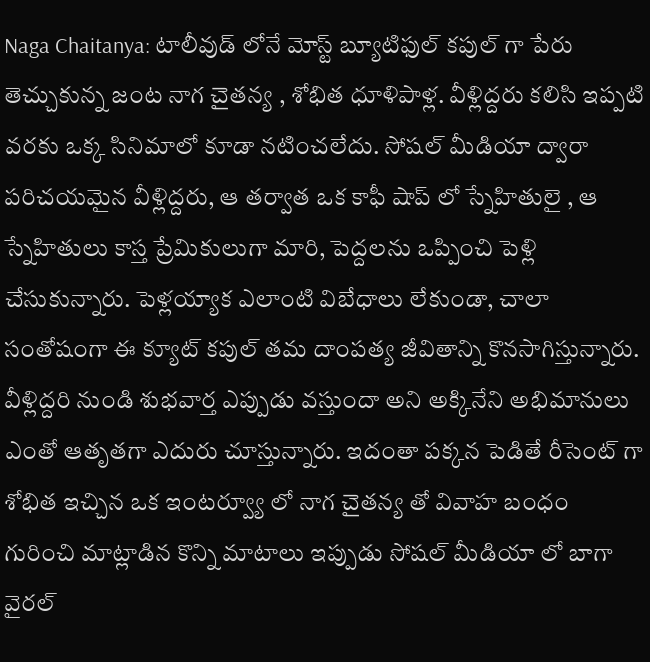Naga Chaitanya: టాలీవుడ్ లోనే మోస్ట్ బ్యూటిఫుల్ కపుల్ గా పేరు తెచ్చుకున్న జంట నాగ చైతన్య , శోభిత ధూళిపాళ్ల. వీళ్లిద్దరు కలిసి ఇప్పటి వరకు ఒక్క సినిమాలో కూడా నటించలేదు. సోషల్ మీడియా ద్వారా పరిచయమైన వీళ్లిద్దరు, ఆ తర్వాత ఒక కాఫీ షాప్ లో స్నేహితులై , ఆ స్నేహితులు కాస్త ప్రేమికులుగా మారి, పెద్దలను ఒప్పించి పెళ్లి చేసుకున్నారు. పెళ్లయ్యాక ఎలాంటి విబేధాలు లేకుండా, చాలా సంతోషంగా ఈ క్యూట్ కపుల్ తమ దాంపత్య జీవితాన్ని కొనసాగిస్తున్నారు. వీళ్లిద్దరి నుండి శుభవార్త ఎప్పుడు వస్తుందా అని అక్కినేని అభిమానులు ఎంతో ఆతృతగా ఎదురు చూస్తున్నారు. ఇదంతా పక్కన పెడితే రీసెంట్ గా శోభిత ఇచ్చిన ఒక ఇంటర్వ్యూ లో నాగ చైతన్య తో వివాహ బంధం గురించి మాట్లాడిన కొన్ని మాటాలు ఇప్పుడు సోషల్ మీడియా లో బాగా వైరల్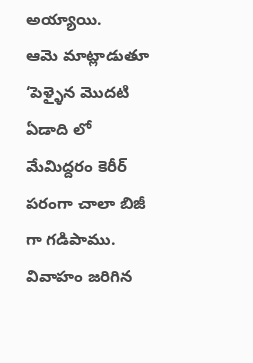అయ్యాయి.
ఆమె మాట్లాడుతూ ‘పెళ్ళైన మొదటి ఏడాది లో మేమిద్దరం కెరీర్ పరంగా చాలా బిజీ గా గడిపాము. వివాహం జరిగిన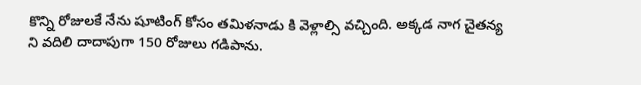కొన్ని రోజులకే నేను షూటింగ్ కోసం తమిళనాడు కి వెళ్లాల్సి వచ్చింది. అక్కడ నాగ చైతన్య ని వదిలి దాదాపుగా 150 రోజులు గడిపాను.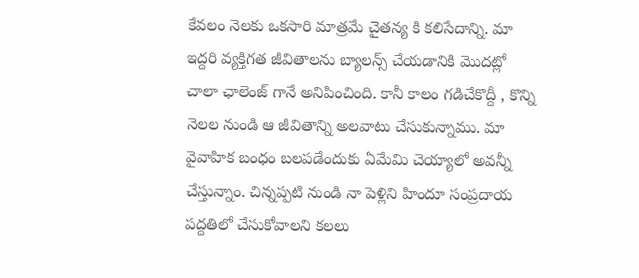కేవలం నెలకు ఒకసారి మాత్రమే చైతన్య కి కలిసేదాన్ని. మా ఇద్దరి వ్యక్తిగత జీవితాలను బ్యాలన్స్ చేయడానికి మొదట్లో చాలా ఛాలెంజ్ గానే అనిపించింది. కానీ కాలం గడిచేకొద్దీ , కొన్ని నెలల నుండి ఆ జీవితాన్ని అలవాటు చేసుకున్నాము. మా వైవాహిక బంధం బలపడేందుకు ఏమేమి చెయ్యాలో అవన్నీ చేస్తున్నాం. చిన్నప్పటి నుండి నా పెళ్లిని హిందూ సంప్రదాయ పద్దతిలో చేసుకోవాలని కలలు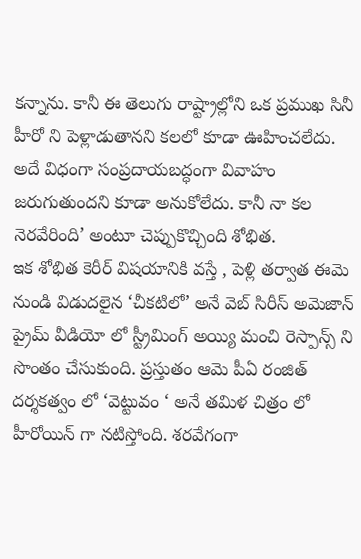కన్నాను. కానీ ఈ తెలుగు రాష్ట్రాల్లోని ఒక ప్రముఖ సినీ హీరో ని పెళ్లాడుతానని కలలో కూడా ఊహించలేదు. అదే విధంగా సంప్రదాయబద్ధంగా వివాహం జరుగుతుందని కూడా అనుకోలేదు. కానీ నా కల నెరవేరింది’ అంటూ చెప్పుకొచ్చింది శోభిత.
ఇక శోభిత కెరీర్ విషయానికి వస్తే , పెళ్లి తర్వాత ఈమె నుండి విడుదలైన ‘చీకటిలో’ అనే వెబ్ సిరీస్ అమెజాన్ ప్రైమ్ వీడియో లో స్ట్రీమింగ్ అయ్యి మంచి రెస్పాన్స్ ని సొంతం చేసుకుంది. ప్రస్తుతం ఆమె పీఏ రంజిత్ దర్శకత్వం లో ‘వెట్టువం ‘ అనే తమిళ చిత్రం లో హీరోయిన్ గా నటిస్తోంది. శరవేగంగా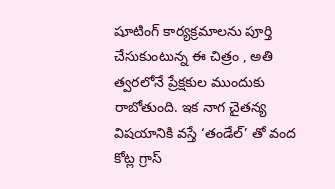షూటింగ్ కార్యక్రమాలను పూర్తి చేసుకుంటున్న ఈ చిత్రం , అతి త్వరలోనే ప్రేక్షకుల ముందుకు రాబోతుంది. ఇక నాగ చైతన్య విషయానికి వస్తే ‘తండేల్’ తో వంద కోట్ల గ్రాస్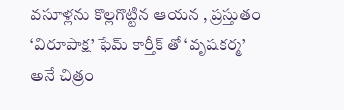వసూళ్లను కొల్లగొట్టిన ఆయన , ప్రస్తుతం ‘విరూపాక్ష’ ఫేమ్ కార్తీక్ తో ‘వృషకర్మ’ అనే చిత్రం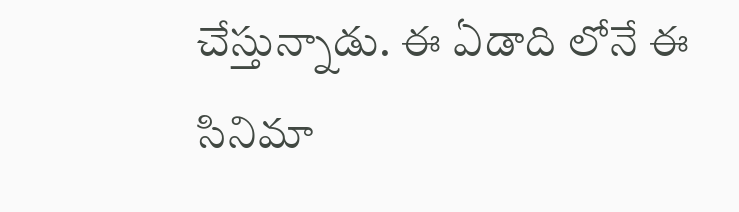చేస్తున్నాడు. ఈ ఏడాది లోనే ఈ సినిమా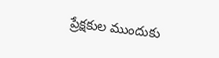ప్రేక్షకుల ముందుకు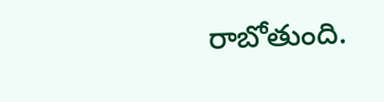రాబోతుంది.